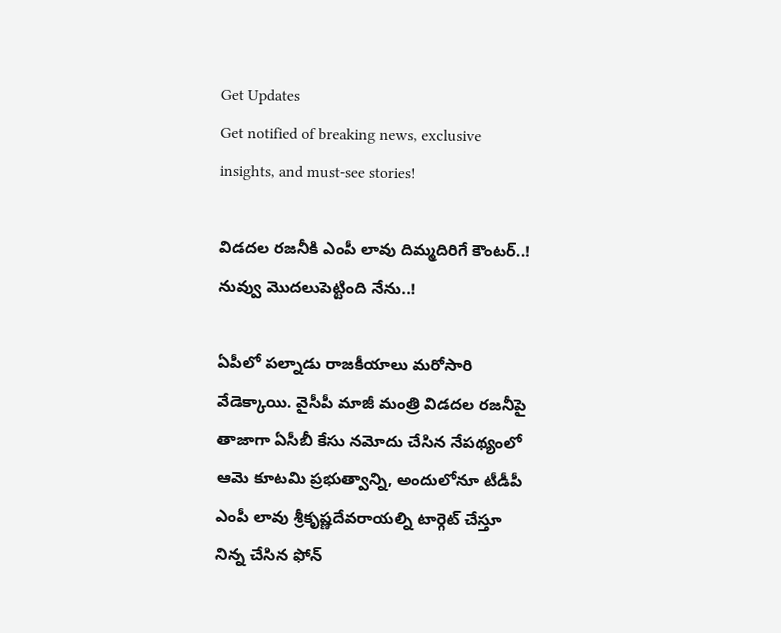Get Updates
Get notified of breaking news, exclusive insights, and must-see stories!

విడదల రజనీకి ఎంపీ లావు దిమ్మదిరిగే కౌంటర్..! నువ్వు మొదలుపెట్టింది నేను..!

ఏపీలో పల్నాడు రాజకీయాలు మరోసారి వేడెక్కాయి. వైసీపీ మాజీ మంత్రి విడదల రజనీపై తాజాగా ఏసీబీ కేసు నమోదు చేసిన నేపథ్యంలో ఆమె కూటమి ప్రభుత్వాన్ని, అందులోనూ టీడీపీ ఎంపీ లావు శ్రీకృష్ణదేవరాయల్ని టార్గెట్ చేస్తూ నిన్న చేసిన ఫోన్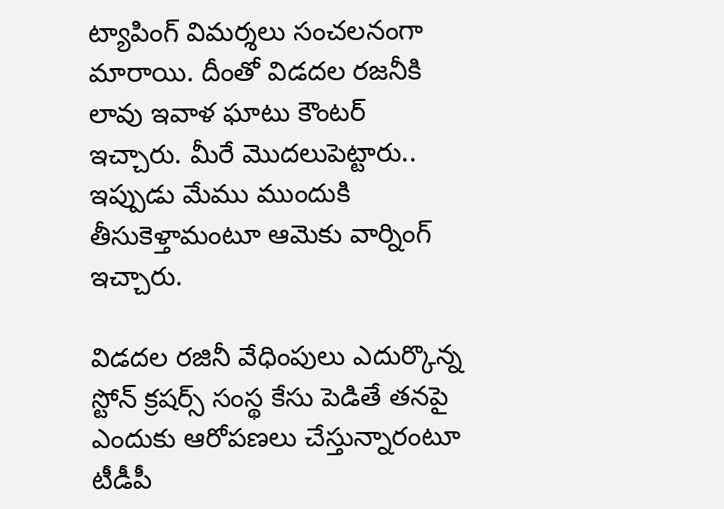ట్యాపింగ్ విమర్శలు సంచలనంగా మారాయి. దీంతో విడదల రజనీకి లావు ఇవాళ ఘాటు కౌంటర్ ఇచ్చారు. మీరే మొదలుపెట్టారు.. ఇప్పుడు మేము ముందుకి తీసుకెళ్తామంటూ ఆమెకు వార్నింగ్ ఇచ్చారు.

విడదల రజినీ వేధింపులు ఎదుర్కొన్న స్టోన్ క్రషర్స్ సంస్థ కేసు పెడితే తనపై ఎందుకు ఆరోపణలు చేస్తున్నారంటూ టీడీపీ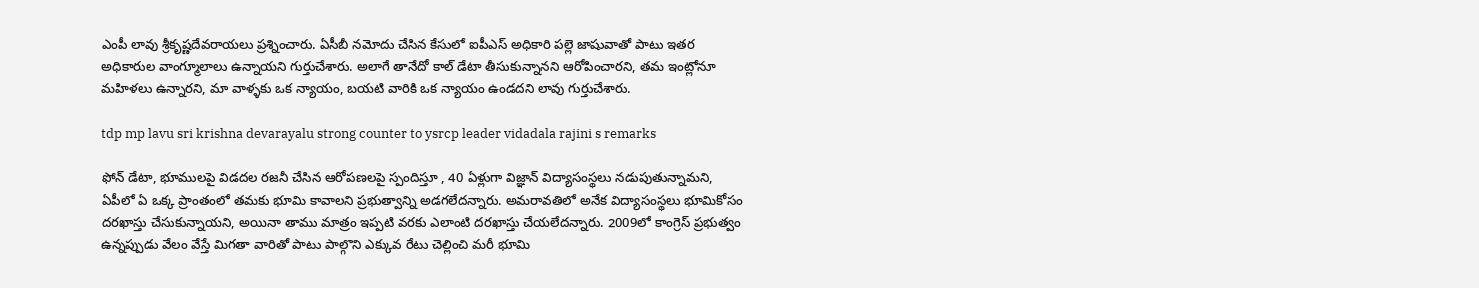ఎంపీ లావు శ్రీకృష్ణదేవరాయలు ప్రశ్నించారు. ఏసీబీ నమోదు చేసిన కేసులో ఐపీఎస్ అధికారి పల్లె జాషువాతో పాటు ఇతర అధికారుల వాంగ్మూలాలు ఉన్నాయని గుర్తుచేశారు. అలాగే తానేదో కాల్ డేటా తీసుకున్నానని ఆరోపించారని, తమ ఇంట్లోనూ మహిళలు ఉన్నారని, మా వాళ్ళకు ఒక న్యాయం, బయటి వారికి ఒక న్యాయం ఉండదని లావు గుర్తుచేశారు.

tdp mp lavu sri krishna devarayalu strong counter to ysrcp leader vidadala rajini s remarks

ఫోన్‌ డేటా, భూములపై విడదల రజనీ చేసిన ఆరోపణలపై స్పందిస్తూ , 40 ఏళ్లుగా విజ్ఞాన్ విద్యాసంస్థలు నడుపుతున్నామని, ఏపీలో ఏ ఒక్క ప్రాంతంలో తమకు భూమి కావాలని ప్రభుత్వాన్ని అడగలేదన్నారు. అమరావతిలో అనేక విద్యాసంస్థలు భూమికోసం దరఖాస్తు చేసుకున్నాయని, అయినా తాము మాత్రం ఇప్పటి వరకు ఎలాంటి దరఖాస్తు చేయలేదన్నారు. 2009లో కాంగ్రెస్ ప్రభుత్వం ఉన్నప్పుడు వేలం వేస్తే మిగతా వారితో పాటు పాల్గొని ఎక్కువ రేటు చెల్లించి మరీ భూమి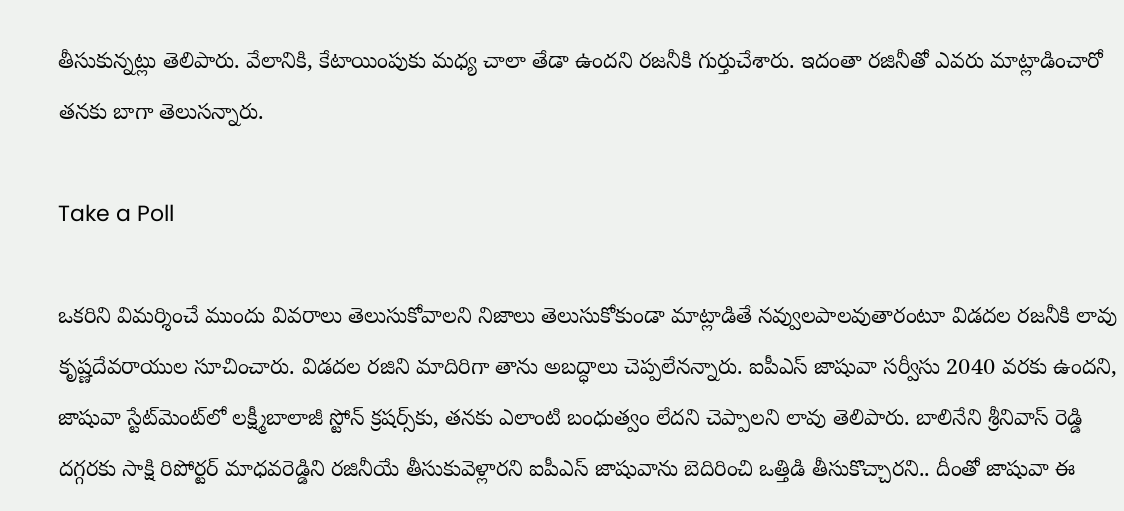తీసుకున్నట్లు తెలిపారు. వేలానికి, కేటాయింపుకు మధ్య చాలా తేడా ఉందని రజనీకి గుర్తుచేశారు. ఇదంతా రజినీతో ఎవరు మాట్లాడించారో తనకు బాగా తెలుసన్నారు.

Take a Poll

ఒకరిని విమర్శించే ముందు వివరాలు తెలుసుకోవాలని నిజాలు తెలుసుకోకుండా మాట్లాడితే నవ్వులపాలవుతారంటూ విడదల రజనీకి లావు కృష్ణదేవరాయుల సూచించారు. విడదల రజిని మాదిరిగా తాను అబద్ధాలు చెప్పలేనన్నారు. ఐపీఎస్ జాషువా సర్వీసు 2040 వరకు ఉందని, జాషువా స్టేట్‌మెంట్‌లో లక్ష్మీబాలాజీ స్టోన్‌ క్రషర్స్‌కు, తనకు ఎలాంటి బంధుత్వం లేదని చెప్పాలని లావు తెలిపారు. బాలినేని శ్రీనివాస్ రెడ్డి దగ్గరకు సాక్షి రిపోర్టర్‌ మాధవరెడ్డిని రజినీయే తీసుకువెళ్లారని ఐపీఎస్ జాషువాను బెదిరించి ఒత్తిడి తీసుకొచ్చారని.. దీంతో జాషువా ఈ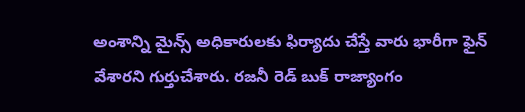అంశాన్ని మైన్స్ అధికారులకు ఫిర్యాదు చేస్తే వారు భారీగా ఫైన్ వేశారని గుర్తుచేశారు. రజనీ రెడ్ బుక్ రాజ్యాంగం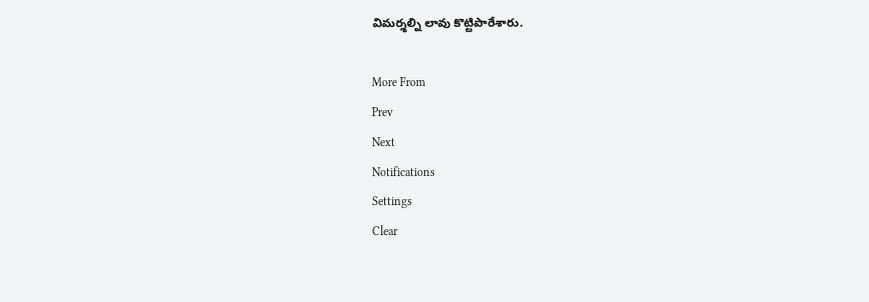విమర్శల్ని లావు కొట్టిపారేశారు.

More From
Prev
Next
Notifications
Settings
Clear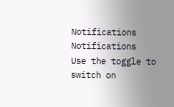Notifications
Notifications
Use the toggle to switch on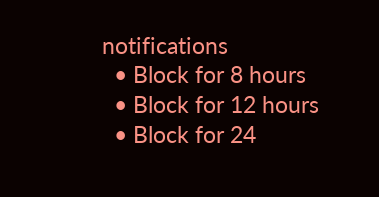notifications
  • Block for 8 hours
  • Block for 12 hours
  • Block for 24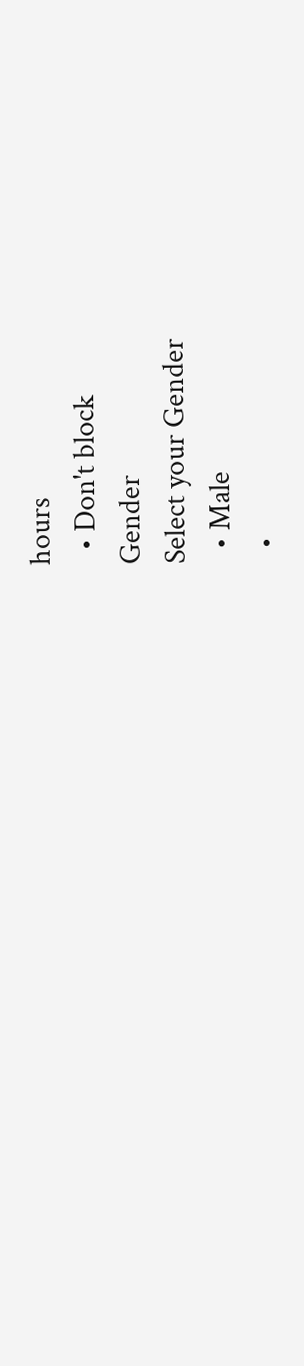hours
  • Don't block
Gender
Select your Gender
  • Male
  •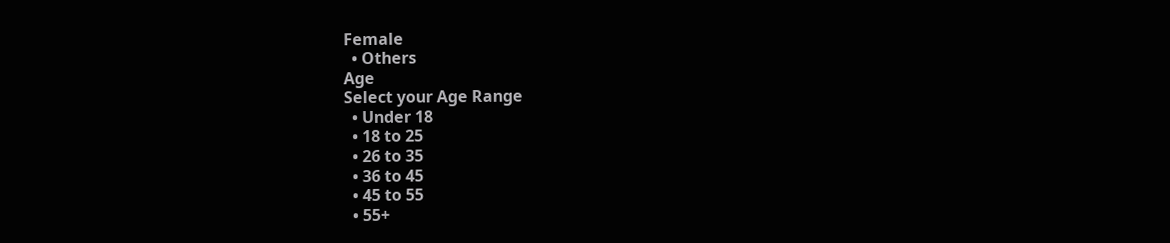Female
  • Others
Age
Select your Age Range
  • Under 18
  • 18 to 25
  • 26 to 35
  • 36 to 45
  • 45 to 55
  • 55+